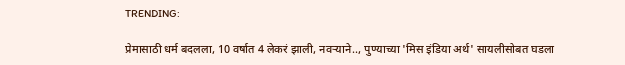TRENDING:

प्रेमासाठी धर्म बदलला, 10 वर्षात 4 लेकरं झाली, नवऱ्याने.., पुण्याच्या 'मिस इंडिया अर्थ' सायलीसोबत घडला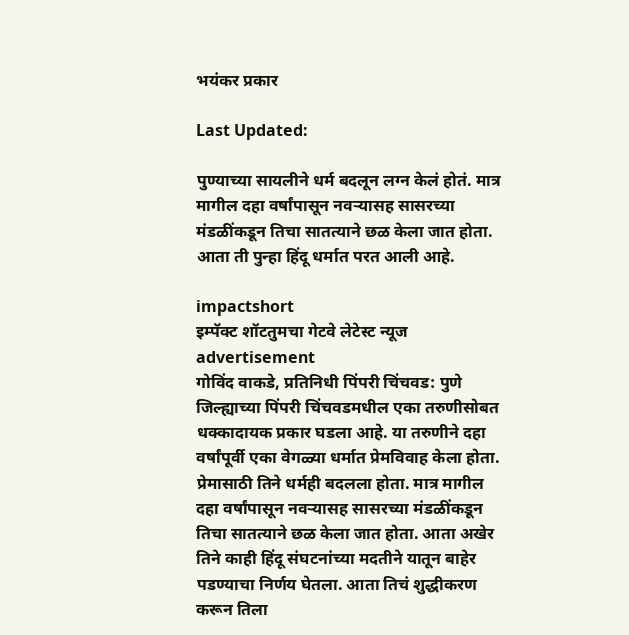भयंकर प्रकार

Last Updated:

पुण्याच्या सायलीने धर्म बदलून लग्न केलं होतं. मात्र मागील दहा वर्षांपासून नवऱ्यासह सासरच्या मंडळींकडून तिचा सातत्याने छळ केला जात होता. आता ती पुन्हा हिंदू धर्मात परत आली आहे.

impactshort
इम्पॅक्ट शॉटतुमचा गेटवे लेटेस्ट न्यूज
advertisement
गोविंद वाकडे, प्रतिनिधी पिंपरी चिंचवड: पुणे जिल्ह्याच्या पिंपरी चिंचवडमधील एका तरुणीसोबत धक्कादायक प्रकार घडला आहे. या तरुणीने दहा वर्षांपूर्वी एका वेगळ्या धर्मात प्रेमविवाह केला होता. प्रेमासाठी तिने धर्मही बदलला होता. मात्र मागील दहा वर्षांपासून नवऱ्यासह सासरच्या मंडळींकडून तिचा सातत्याने छळ केला जात होता. आता अखेर तिने काही हिंदू संघटनांच्या मदतीने यातून बाहेर पडण्याचा निर्णय घेतला. आता तिचं शुद्धीकरण करून तिला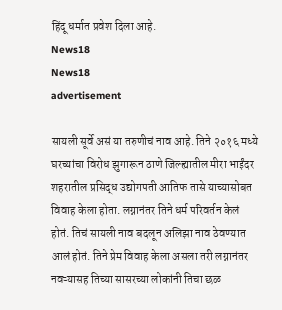हिंदू धर्मात प्रवेश दिला आहे.
News18
News18
advertisement

सायली सूर्वे असं या तरुणीचं नाव आहे. तिने २०१६ मध्ये घरच्यांचा विरोध झुगारून ठाणे जिल्ह्यातील मीरा भाईंदर शहरातील प्रसिद्ध उद्योगपती आतिफ तासे याच्यासोबत विवाह केला होता. लग्नानंतर तिने धर्म परिवर्तन केलं होतं. तिचं सायली नाव बदलून अलिझा नाव ठेवण्यात आलं होतं. तिने प्रेम विवाह केला असला तरी लग्नानंतर नवऱ्यासह तिच्या सासरच्या लोकांनी तिचा छळ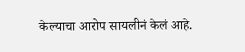केल्याचा आरोप सायलीनं केलं आहे.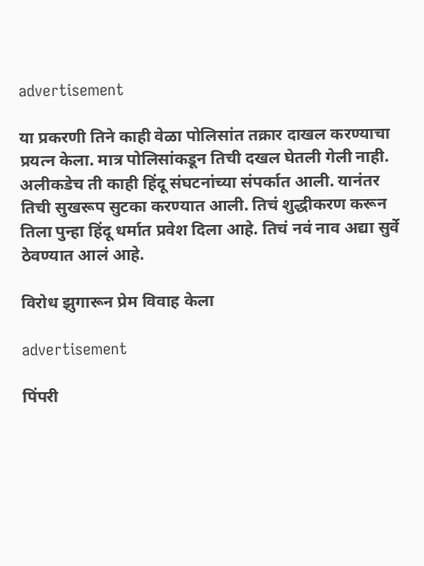advertisement

या प्रकरणी तिने काही वेळा पोलिसांत तक्रार दाखल करण्याचा प्रयत्न केला. मात्र पोलिसांकडून तिची दखल घेतली गेली नाही. अलीकडेच ती काही हिंदू संघटनांच्या संपर्कात आली. यानंतर तिची सुखरूप सुटका करण्यात आली. तिचं शुद्धीकरण करून तिला पुन्हा हिंदू धर्मात प्रवेश दिला आहे. तिचं नवं नाव अद्या सुर्वे ठेवण्यात आलं आहे.

विरोध झुगारून प्रेम विवाह केला

advertisement

पिंपरी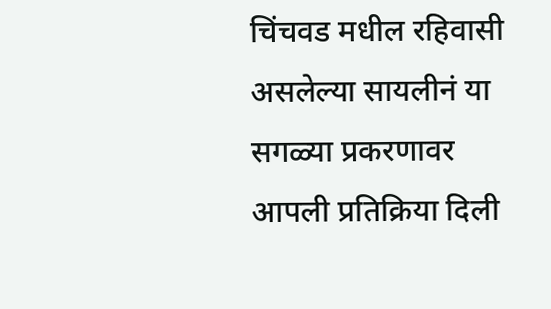चिंचवड मधील रहिवासी असलेल्या सायलीनं या सगळ्या प्रकरणावर आपली प्रतिक्रिया दिली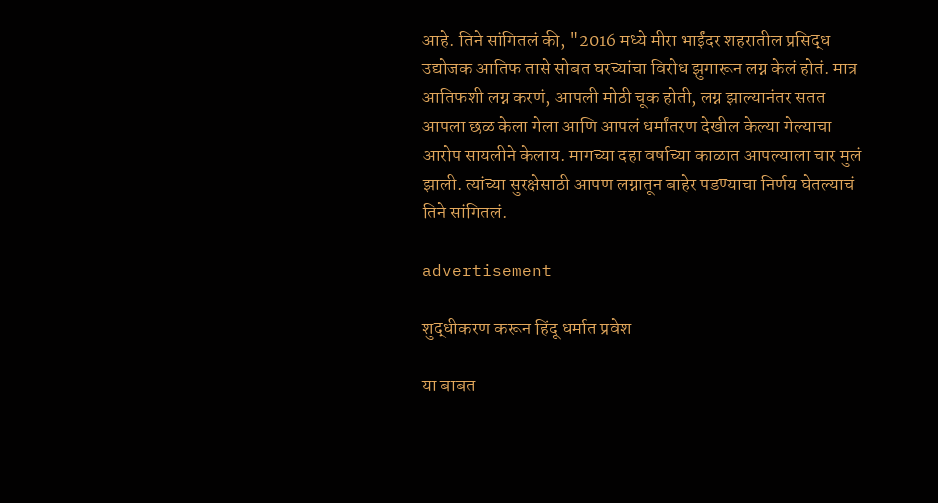आहे. तिने सांगितलं की, "2016 मध्ये मीरा भाईंदर शहरातील प्रसिद्ध उद्योजक आतिफ तासे सोबत घरच्यांचा विरोध झुगारून लग्न केलं होतं. मात्र आतिफशी लग्न करणं, आपली मोठी चूक होती, लग्न झाल्यानंतर सतत आपला छळ केला गेला आणि आपलं धर्मांतरण देखील केल्या गेल्याचा आरोप सायलीने केलाय. मागच्या दहा वर्षाच्या काळात आपल्याला चार मुलं झाली. त्यांच्या सुरक्षेसाठी आपण लग्नातून बाहेर पडण्याचा निर्णय घेतल्याचं तिने सांगितलं.

advertisement

शुद्धीकरण करून हिंदू धर्मात प्रवेश

या बाबत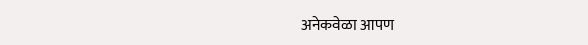अनेकवेळा आपण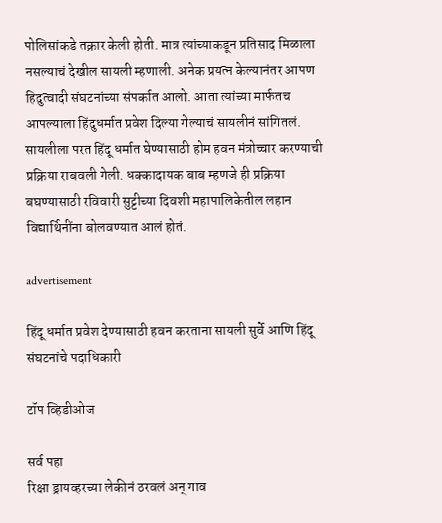पोलिसांकडे तक्रार केली होती. मात्र त्यांच्याकडून प्रतिसाद मिळाला नसल्याचं देखील सायली म्हणाली. अनेक प्रयत्न केल्यानंतर आपण हिदुत्वादी संघटनांच्या संपर्कात आलो. आता त्यांच्या मार्फतच आपल्याला हिंदुधर्मात प्रवेश दिल्या गेल्याचं सायलीनं सांगितलं. सायलीला परत हिंदू धर्मात घेण्यासाठी होम हवन मंत्रोच्चार करण्याची प्रक्रिया राबवली गेली. धक्कादायक बाब म्हणजे ही प्रक्रिया बघण्यासाठी रविवारी सुट्टीच्या दिवशी महापालिकेतील लहान विद्यार्थिनींना बोलवण्यात आलं होतं.

advertisement

हिंदू धर्मात प्रवेश देण्यासाठी हवन करताना सायली सुर्वे आणि हिंदू संघटनांचे पदाधिकारी

टॉप व्हिडीओज

सर्व पहा
रिक्षा ड्रायव्हरच्या लेकीनं ठरवलं अन् गाव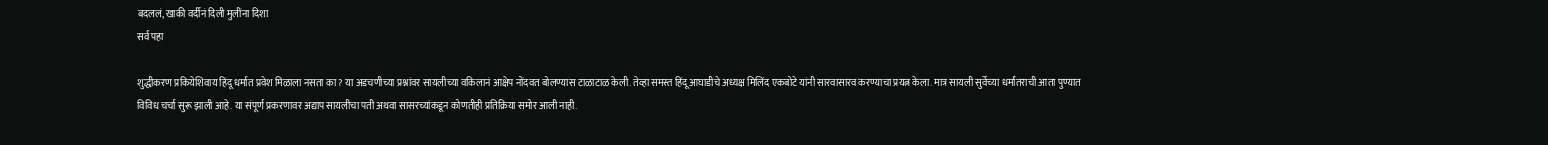बदललं, खाकी वर्दीनं दिली मुलींना दिशा
सर्व पहा

शुद्धीकरण प्रकियेशिवाय हिंदू धर्मात प्रवेश मिळाला नसता का? या अडचणीच्या प्रश्नांवर सायलीच्या वकिलानं आक्षेप नोंदवत बोलण्यास टाळाटाळ केली. तेव्हा समस्त हिंदू आघाडीचे अध्यक्ष मिलिंद एकबोटे यांनी सारवासारव करण्याचा प्रयत्न केला. मात्र सायली सुर्वेच्या धर्मांतराची आता पुण्यात विविध चर्चा सुरू झाली आहे. या संपूर्ण प्रकरणावर अद्याप सायलीचा पती अथवा सासरच्यांकडून कोणतीही प्रतिक्रिया समोर आली नाही.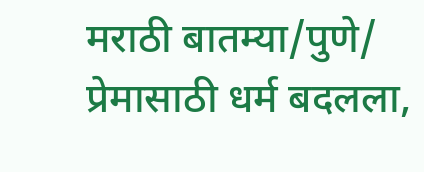मराठी बातम्या/पुणे/
प्रेमासाठी धर्म बदलला,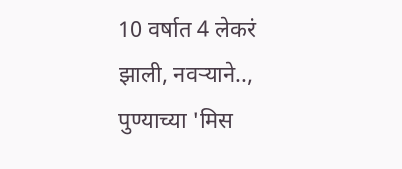10 वर्षात 4 लेकरं झाली, नवऱ्याने.., पुण्याच्या 'मिस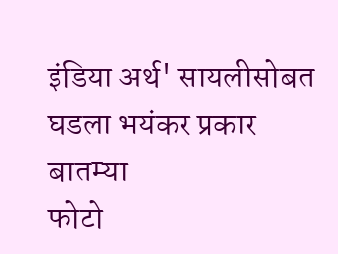इंडिया अर्थ' सायलीसोबत घडला भयंकर प्रकार
बातम्या
फोटो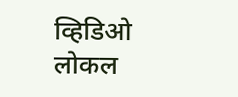व्हिडिओ
लोकल